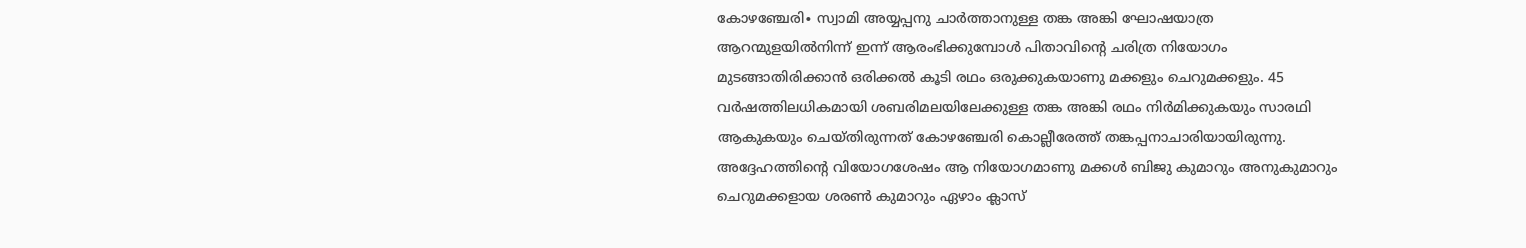കോഴഞ്ചേരി∙ സ്വാമി അയ്യപ്പനു ചാർത്താനുള്ള തങ്ക അങ്കി ഘോഷയാത്ര ആറന്മുളയിൽനിന്ന് ഇന്ന് ആരംഭിക്കുമ്പോൾ പിതാവിന്റെ ചരിത്ര നിയോഗം മുടങ്ങാതിരിക്കാൻ ഒരിക്കൽ കൂടി രഥം ഒരുക്കുകയാണു മക്കളും ചെറുമക്കളും. 45 വർഷത്തിലധികമായി ശബരിമലയിലേക്കുള്ള തങ്ക അങ്കി രഥം നിർമിക്കുകയും സാരഥി ആകുകയും ചെയ്തിരുന്നത് കോഴഞ്ചേരി കൊല്ലീരേത്ത് തങ്കപ്പനാചാരിയായിരുന്നു.
അദ്ദേഹത്തിന്റെ വിയോഗശേഷം ആ നിയോഗമാണു മക്കൾ ബിജു കുമാറും അനുകുമാറും ചെറുമക്കളായ ശരൺ കുമാറും ഏഴാം ക്ലാസ്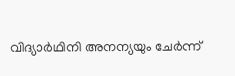വിദ്യാർഥിനി അനന്യയും ചേർന്ന്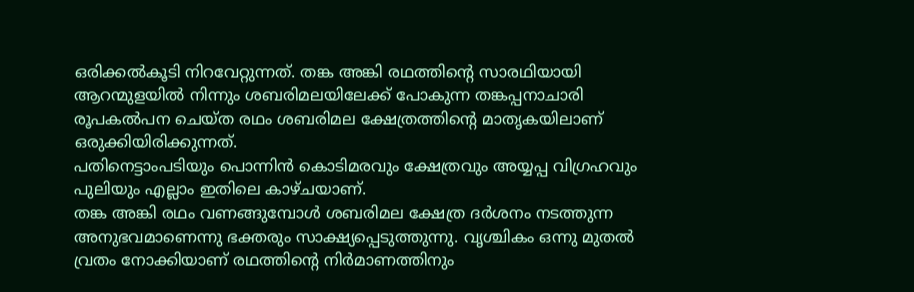ഒരിക്കൽകൂടി നിറവേറ്റുന്നത്. തങ്ക അങ്കി രഥത്തിന്റെ സാരഥിയായി ആറന്മുളയിൽ നിന്നും ശബരിമലയിലേക്ക് പോകുന്ന തങ്കപ്പനാചാരി രൂപകൽപന ചെയ്ത രഥം ശബരിമല ക്ഷേത്രത്തിന്റെ മാതൃകയിലാണ് ഒരുക്കിയിരിക്കുന്നത്.
പതിനെട്ടാംപടിയും പൊന്നിൻ കൊടിമരവും ക്ഷേത്രവും അയ്യപ്പ വിഗ്രഹവും പുലിയും എല്ലാം ഇതിലെ കാഴ്ചയാണ്.
തങ്ക അങ്കി രഥം വണങ്ങുമ്പോൾ ശബരിമല ക്ഷേത്ര ദർശനം നടത്തുന്ന അനുഭവമാണെന്നു ഭക്തരും സാക്ഷ്യപ്പെടുത്തുന്നു. വൃശ്ചികം ഒന്നു മുതൽ വ്രതം നോക്കിയാണ് രഥത്തിന്റെ നിർമാണത്തിനും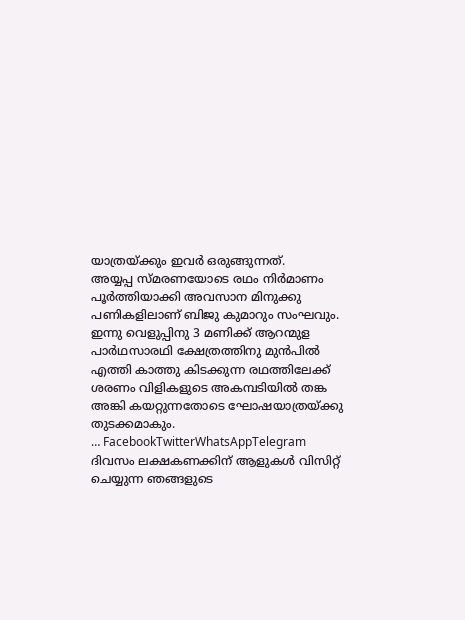യാത്രയ്ക്കും ഇവർ ഒരുങ്ങുന്നത്.
അയ്യപ്പ സ്മരണയോടെ രഥം നിർമാണം പൂർത്തിയാക്കി അവസാന മിനുക്കു പണികളിലാണ് ബിജു കുമാറും സംഘവും. ഇന്നു വെളുപ്പിനു 3 മണിക്ക് ആറന്മുള പാർഥസാരഥി ക്ഷേത്രത്തിനു മുൻപിൽ എത്തി കാത്തു കിടക്കുന്ന രഥത്തിലേക്ക് ശരണം വിളികളുടെ അകമ്പടിയിൽ തങ്ക അങ്കി കയറ്റുന്നതോടെ ഘോഷയാത്രയ്ക്കു തുടക്കമാകും.
… FacebookTwitterWhatsAppTelegram
ദിവസം ലക്ഷകണക്കിന് ആളുകൾ വിസിറ്റ് ചെയ്യുന്ന ഞങ്ങളുടെ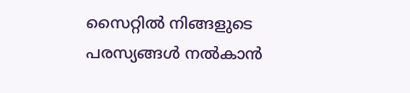സൈറ്റിൽ നിങ്ങളുടെ പരസ്യങ്ങൾ നൽകാൻ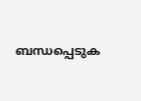ബന്ധപ്പെടുക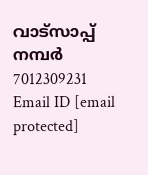വാട്സാപ്പ് നമ്പർ 7012309231 Email ID [email protected]